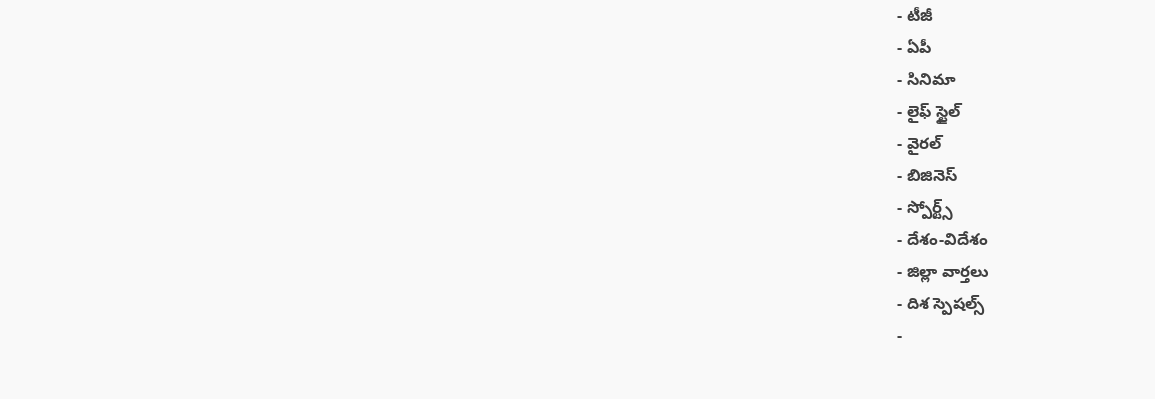- టీజీ
- ఏపీ
- సినిమా
- లైఫ్ స్టైల్
- వైరల్
- బిజినెస్
- స్పోర్ట్స్
- దేశం-విదేశం
- జిల్లా వార్తలు
- దిశ స్పెషల్స్
-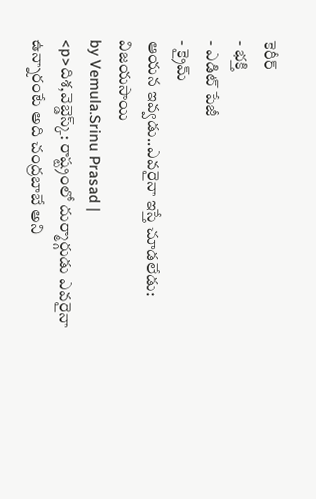కెరీర్
- భక్తి
- ఎడిట్ పేజీ
- క్రైమ్
ఆయన ఇవ్వడు..ఎవరైనా ఇస్తే చూడలేడు: విజయసాయి
by Vemula.Srinu Prasad |
<p>దిశ,వెబ్డెస్క్: రాష్ట్రంలో దుర్మార్గుడు ఎవరైనా ఉన్నారంటే అది చంద్రబాబే అని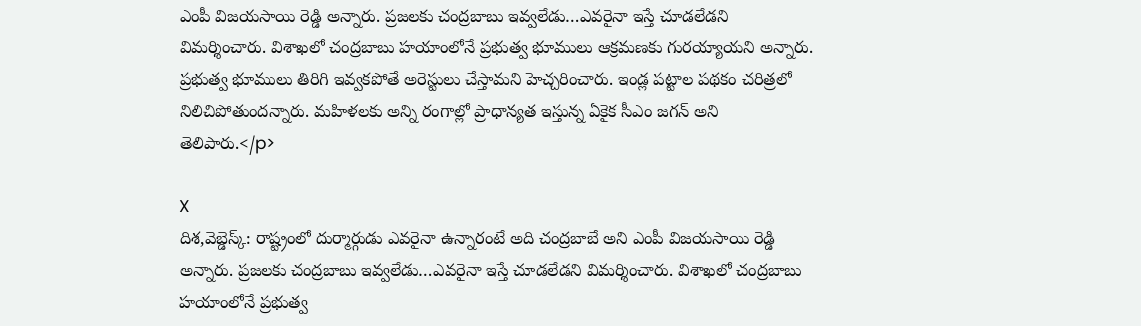ఎంపీ విజయసాయి రెడ్డి అన్నారు. ప్రజలకు చంద్రబాబు ఇవ్వలేడు…ఎవరైనా ఇస్తే చూడలేడని విమర్శించారు. విశాఖలో చంద్రబాబు హయాంలోనే ప్రభుత్వ భూములు ఆక్రమణకు గురయ్యాయని అన్నారు. ప్రభుత్వ భూములు తిరిగి ఇవ్వకపోతే అరెస్టులు చేస్తామని హెచ్చరించారు. ఇండ్ల పట్టాల పథకం చరిత్రలో నిలిచిపోతుందన్నారు. మహిళలకు అన్ని రంగాల్లో ప్రాధాన్యత ఇస్తున్న ఏకైక సీఎం జగన్ అని తెలిపారు.</p>

X
దిశ,వెబ్డెస్క్: రాష్ట్రంలో దుర్మార్గుడు ఎవరైనా ఉన్నారంటే అది చంద్రబాబే అని ఎంపీ విజయసాయి రెడ్డి అన్నారు. ప్రజలకు చంద్రబాబు ఇవ్వలేడు…ఎవరైనా ఇస్తే చూడలేడని విమర్శించారు. విశాఖలో చంద్రబాబు హయాంలోనే ప్రభుత్వ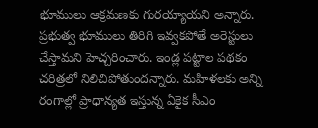భూములు ఆక్రమణకు గురయ్యాయని అన్నారు. ప్రభుత్వ భూములు తిరిగి ఇవ్వకపోతే అరెస్టులు చేస్తామని హెచ్చరించారు. ఇండ్ల పట్టాల పథకం చరిత్రలో నిలిచిపోతుందన్నారు. మహిళలకు అన్ని రంగాల్లో ప్రాధాన్యత ఇస్తున్న ఏకైక సీఎం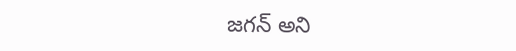జగన్ అని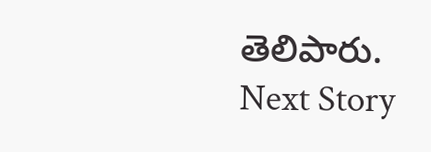తెలిపారు.
Next Story